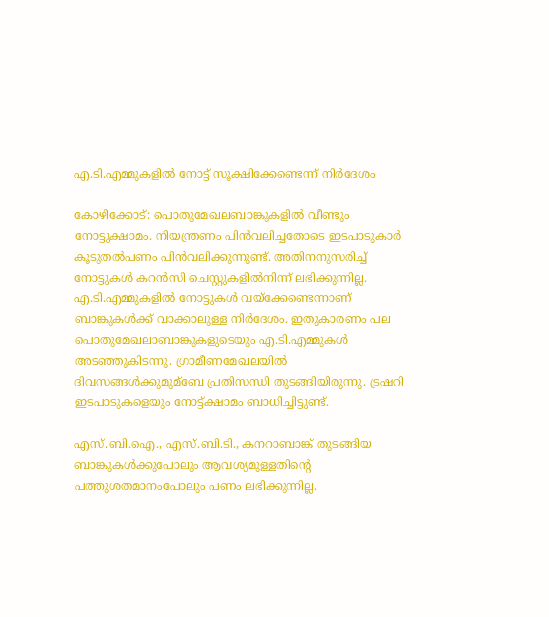എ.ടി.എമ്മുകളില്‍ നോട്ട് സൂക്ഷിക്കേണ്ടെന്ന് നിര്‍ദേശം

കോഴിക്കോട്: പൊതുമേഖലബാങ്കുകളില്‍ വീണ്ടും നോട്ടുക്ഷാമം. നിയന്ത്രണം പിന്‍വലിച്ചതോടെ ഇടപാടുകാര്‍ കൂടുതല്‍പണം പിന്‍വലിക്കുന്നുണ്ട്. അതിനനുസരിച്ച് നോട്ടുകള്‍ കറന്‍സി ചെസ്റ്റുകളില്‍നിന്ന് ലഭിക്കുന്നില്ല. എ.ടി.എമ്മുകളില്‍ നോട്ടുകള്‍ വയ്‌ക്കേണ്ടെന്നാണ് ബാങ്കുകള്‍ക്ക് വാക്കാലുള്ള നിര്‍ദേശം. ഇതുകാരണം പല പൊതുമേഖലാബാങ്കുകളുടെയും എ.ടി.എമ്മുകള്‍ അടഞ്ഞുകിടന്നു. ഗ്രാമീണമേഖലയില്‍ ദിവസങ്ങള്‍ക്കുമുമ്‌ബേ പ്രതിസന്ധി തുടങ്ങിയിരുന്നു. ട്രഷറി ഇടപാടുകളെയും നോട്ട്ക്ഷാമം ബാധിച്ചിട്ടുണ്ട്.

എസ്.ബി.ഐ., എസ്.ബി.ടി., കനറാബാങ്ക് തുടങ്ങിയ ബാങ്കുകള്‍ക്കുപോലും ആവശ്യമുള്ളതിന്റെ പത്തുശതമാനംപോലും പണം ലഭിക്കുന്നില്ല.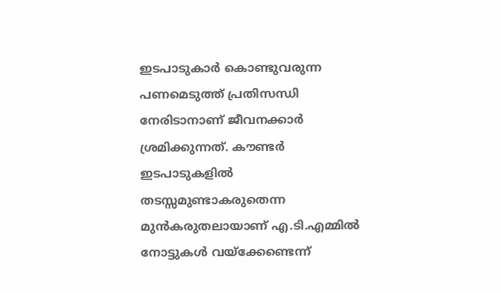ഇടപാടുകാര്‍ കൊണ്ടുവരുന്ന പണമെടുത്ത് പ്രതിസന്ധി നേരിടാനാണ് ജീവനക്കാര്‍ ശ്രമിക്കുന്നത്. കൗണ്ടര്‍ ഇടപാടുകളില്‍ തടസ്സമുണ്ടാകരുതെന്ന മുന്‍കരുതലായാണ് എ.ടി.എമ്മില്‍ നോട്ടുകള്‍ വയ്‌ക്കേണ്ടെന്ന്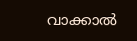വാക്കാല്‍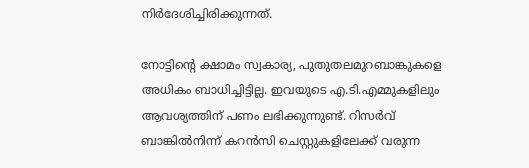നിര്‍ദേശിച്ചിരിക്കുന്നത്.

നോട്ടിന്റെ ക്ഷാമം സ്വകാര്യ, പുതുതലമുറബാങ്കുകളെ അധികം ബാധിച്ചിട്ടില്ല. ഇവയുടെ എ.ടി.എമ്മുകളിലും ആവശ്യത്തിന് പണം ലഭിക്കുന്നുണ്ട്. റിസര്‍വ് ബാങ്കില്‍നിന്ന് കറന്‍സി ചെസ്റ്റുകളിലേക്ക് വരുന്ന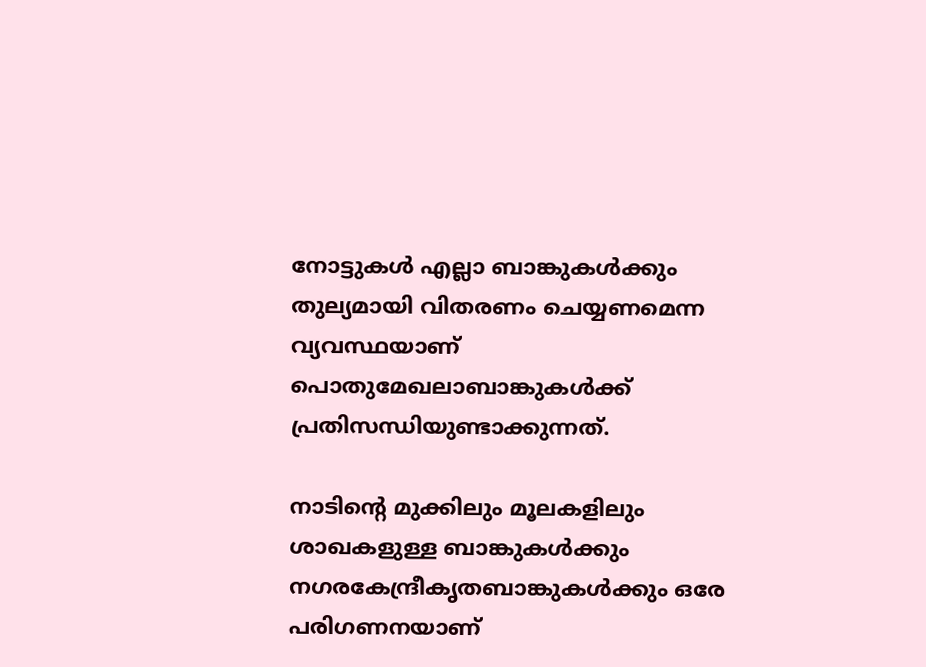നോട്ടുകള്‍ എല്ലാ ബാങ്കുകള്‍ക്കും തുല്യമായി വിതരണം ചെയ്യണമെന്ന വ്യവസ്ഥയാണ് പൊതുമേഖലാബാങ്കുകള്‍ക്ക് പ്രതിസന്ധിയുണ്ടാക്കുന്നത്.

നാടിന്റെ മുക്കിലും മൂലകളിലും ശാഖകളുള്ള ബാങ്കുകള്‍ക്കും നഗരകേന്ദ്രീകൃതബാങ്കുകള്‍ക്കും ഒരേ പരിഗണനയാണ്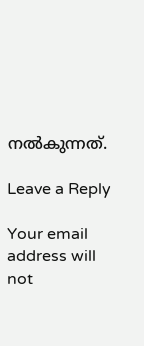നല്‍കുന്നത്.

Leave a Reply

Your email address will not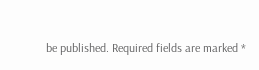be published. Required fields are marked *